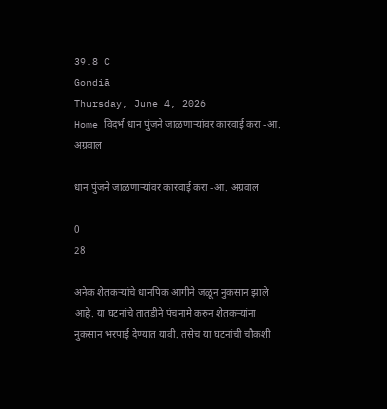39.8 C
Gondiā
Thursday, June 4, 2026
Home विदर्भ धान पुंजने जाळणार्‍यांवर कारवाई करा -आ. अग्रवाल

धान पुंजने जाळणार्‍यांवर कारवाई करा -आ. अग्रवाल

0
28

अनेक शेतकर्‍यांचे धानपिक आगीने जळून नुकसान झाले आहे. या घटनांचे तातडीने पंचनामे करुन शेतकर्‍यांना नुकसान भरपाई देण्यात यावी. तसेच या घटनांची चौकशी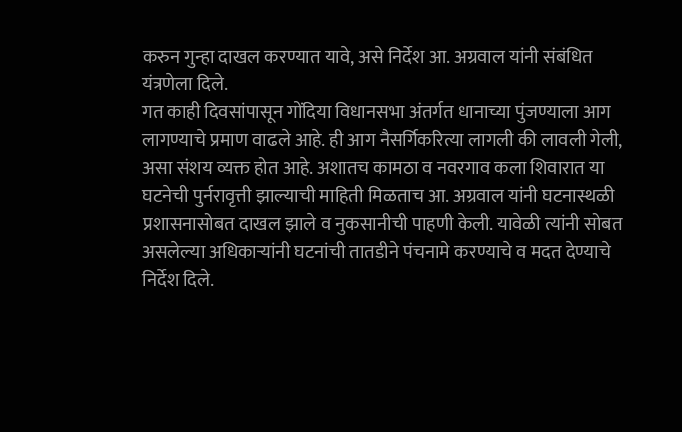करुन गुन्हा दाखल करण्यात यावे, असे निर्देश आ. अग्रवाल यांनी संबंधित यंत्रणेला दिले.
गत काही दिवसांपासून गोंदिया विधानसभा अंतर्गत धानाच्या पुंजण्याला आग लागण्याचे प्रमाण वाढले आहे. ही आग नैसर्गिकरित्या लागली की लावली गेली, असा संशय व्यक्त होत आहे. अशातच कामठा व नवरगाव कला शिवारात या घटनेची पुर्नरावृत्ती झाल्याची माहिती मिळताच आ. अग्रवाल यांनी घटनास्थळी प्रशासनासोबत दाखल झाले व नुकसानीची पाहणी केली. यावेळी त्यांनी सोबत असलेल्या अधिकार्‍यांनी घटनांची तातडीने पंचनामे करण्याचे व मदत देण्याचे निर्देश दिले.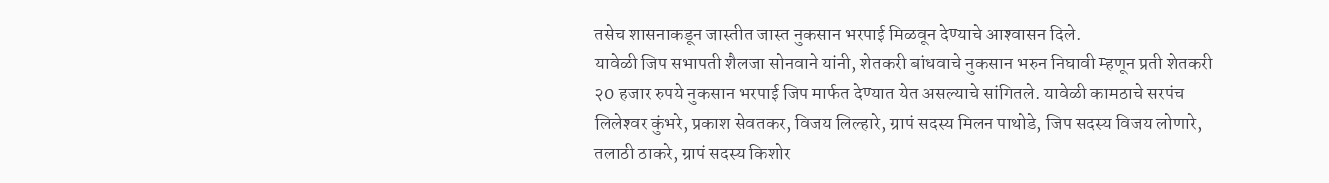तसेच शासनाकडून जास्तीत जास्त नुकसान भरपाई मिळवून देण्याचे आश्‍वासन दिले.
यावेळी जिप सभापती शैलजा सोनवाने यांनी, शेतकरी बांधवाचे नुकसान भरुन निघावी म्हणून प्रती शेतकरी २0 हजार रुपये नुकसान भरपाई जिप मार्फत देण्यात येत असल्याचे सांगितले. यावेळी कामठाचे सरपंच लिलेश्‍वर कुंभरे, प्रकाश सेवतकर, विजय लिल्हारे, ग्रापं सदस्य मिलन पाथोडे, जिप सदस्य विजय लोणारे, तलाठी ठाकरे, ग्रापं सदस्य किशोर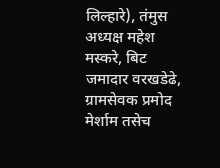लिल्हारे), तंमुस अध्यक्ष महेश मस्करे, बिट जमादार वरखडेढे, ग्रामसेवक प्रमोद मेर्शाम तसेच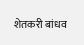शेतकरी बांधव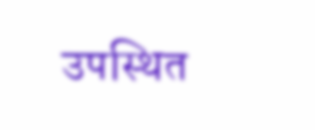उपस्थित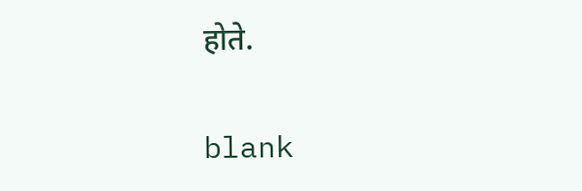होते.

blank